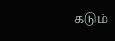கடும்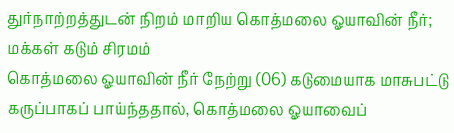துர்நாற்றத்துடன் நிறம் மாறிய கொத்மலை ஓயாவின் நீர்; மக்கள் கடும் சிரமம்
கொத்மலை ஓயாவின் நீர் நேற்று (06) கடுமையாக மாசுபட்டு கருப்பாகப் பாய்ந்ததால், கொத்மலை ஓயாவைப்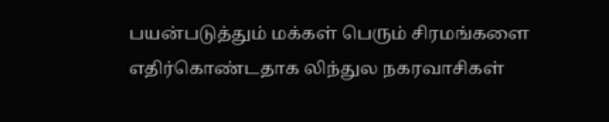பயன்படுத்தும் மக்கள் பெரும் சிரமங்களை எதிர்கொண்டதாக லிந்துல நகரவாசிகள்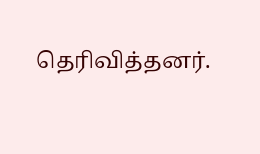தெரிவித்தனர்.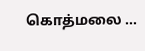கொத்மலை ...